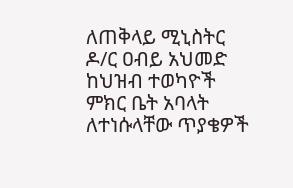ለጠቅላይ ሚኒስትር ዶ/ር ዐብይ አህመድ ከህዝብ ተወካዮች ምክር ቤት አባላት ለተነሱላቸው ጥያቄዎች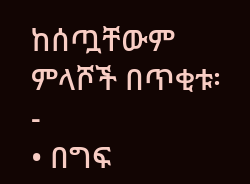ከሰጧቸውም ምላሾች በጥቂቱ፡-
• በግፍ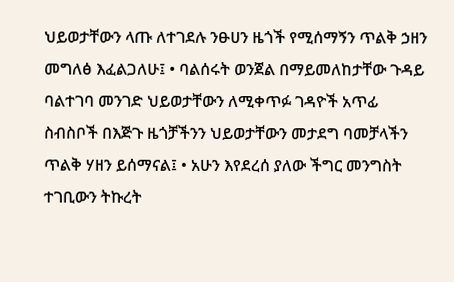ህይወታቸውን ላጡ ለተገደሉ ንፁሀን ዜጎች የሚሰማኝን ጥልቅ ኃዘን መግለፅ እፈልጋለሁ፤ • ባልሰሩት ወንጀል በማይመለከታቸው ጉዳይ ባልተገባ መንገድ ህይወታቸውን ለሚቀጥፉ ገዳዮች አጥፊ ስብስቦች በእጅጉ ዜጎቻችንን ህይወታቸውን መታደግ ባመቻላችን ጥልቅ ሃዘን ይሰማናል፤ • አሁን እየደረሰ ያለው ችግር መንግስት ተገቢውን ትኩረት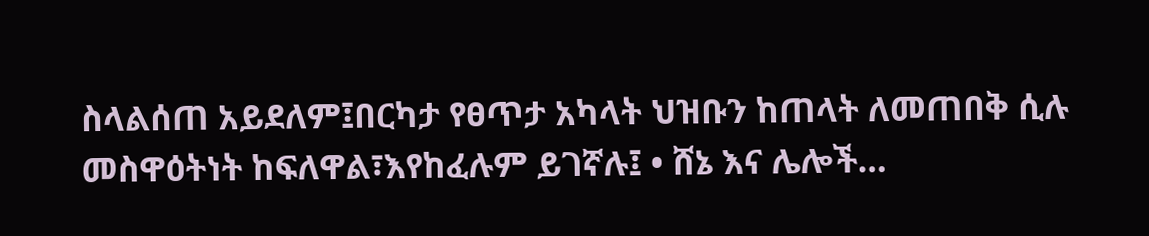ስላልሰጠ አይደለም፤በርካታ የፀጥታ አካላት ህዝቡን ከጠላት ለመጠበቅ ሲሉ መስዋዕትነት ከፍለዋል፣እየከፈሉም ይገኛሉ፤ • ሸኔ እና ሌሎች…